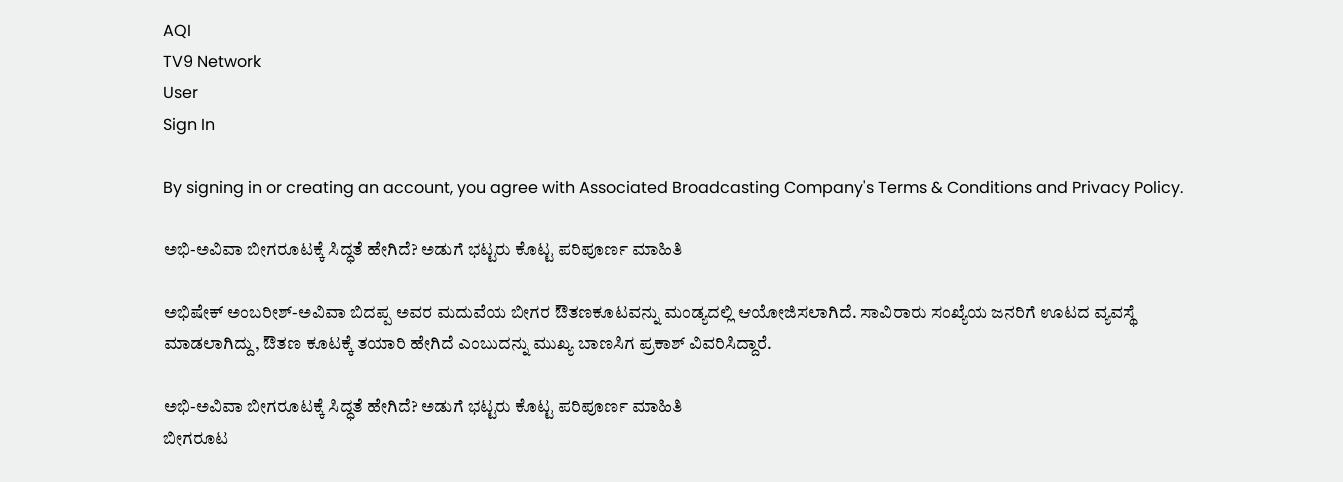AQI
TV9 Network
User
Sign In

By signing in or creating an account, you agree with Associated Broadcasting Company's Terms & Conditions and Privacy Policy.

ಅಭಿ-ಅವಿವಾ ಬೀಗರೂಟಕ್ಕೆ ಸಿದ್ಧತೆ ಹೇಗಿದೆ? ಅಡುಗೆ ಭಟ್ಟರು ಕೊಟ್ಟ ಪರಿಪೂರ್ಣ ಮಾಹಿತಿ

ಅಭಿಷೇಕ್ ಅಂಬರೀಶ್-ಅವಿವಾ ಬಿದಪ್ಪ ಅವರ ಮದುವೆಯ ಬೀಗರ ಔತಣಕೂಟವನ್ನು ಮಂಡ್ಯದಲ್ಲಿ ಆಯೋಜಿಸಲಾಗಿದೆ. ಸಾವಿರಾರು ಸಂಖ್ಯೆಯ ಜನರಿಗೆ ಊಟದ ವ್ಯವಸ್ಥೆ ಮಾಡಲಾಗಿದ್ದು, ಔತಣ ಕೂಟಕ್ಕೆ ತಯಾರಿ ಹೇಗಿದೆ ಎಂಬುದನ್ನು ಮುಖ್ಯ ಬಾಣಸಿಗ ಪ್ರಕಾಶ್ ವಿವರಿಸಿದ್ದಾರೆ.

ಅಭಿ-ಅವಿವಾ ಬೀಗರೂಟಕ್ಕೆ ಸಿದ್ಧತೆ ಹೇಗಿದೆ? ಅಡುಗೆ ಭಟ್ಟರು ಕೊಟ್ಟ ಪರಿಪೂರ್ಣ ಮಾಹಿತಿ
ಬೀಗರೂಟ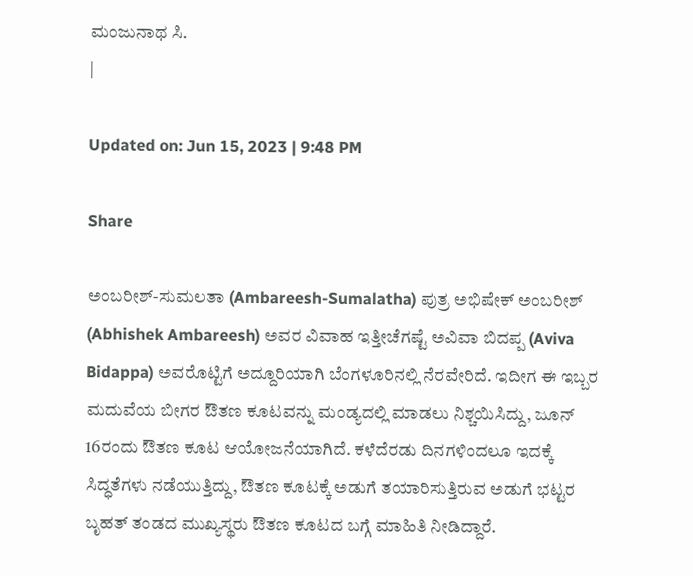ಮಂಜುನಾಥ ಸಿ.
|

Updated on: Jun 15, 2023 | 9:48 PM

Share

ಅಂಬರೀಶ್-ಸುಮಲತಾ (Ambareesh-Sumalatha) ಪುತ್ರ ಅಭಿಷೇಕ್ ಅಂಬರೀಶ್ (Abhishek Ambareesh) ಅವರ ವಿವಾಹ ಇತ್ತೀಚೆಗಷ್ಟೆ ಅವಿವಾ ಬಿದಪ್ಪ (Aviva Bidappa) ಅವರೊಟ್ಟಿಗೆ ಅದ್ದೂರಿಯಾಗಿ ಬೆಂಗಳೂರಿನಲ್ಲಿ ನೆರವೇರಿದೆ. ಇದೀಗ ಈ ಇಬ್ಬರ ಮದುವೆಯ ಬೀಗರ ಔತಣ ಕೂಟವನ್ನು ಮಂಡ್ಯದಲ್ಲಿ ಮಾಡಲು ನಿಶ್ಚಯಿಸಿದ್ದು, ಜೂನ್ 16ರಂದು ಔತಣ ಕೂಟ ಆಯೋಜನೆಯಾಗಿದೆ. ಕಳೆದೆರಡು ದಿನಗಳಿಂದಲೂ ಇದಕ್ಕೆ ಸಿದ್ಧತೆಗಳು ನಡೆಯುತ್ತಿದ್ದು, ಔತಣ ಕೂಟಕ್ಕೆ ಅಡುಗೆ ತಯಾರಿಸುತ್ತಿರುವ ಅಡುಗೆ ಭಟ್ಟರ ಬೃಹತ್ ತಂಡದ ಮುಖ್ಯಸ್ಥರು ಔತಣ ಕೂಟದ ಬಗ್ಗೆ ಮಾಹಿತಿ ನೀಡಿದ್ದಾರೆ.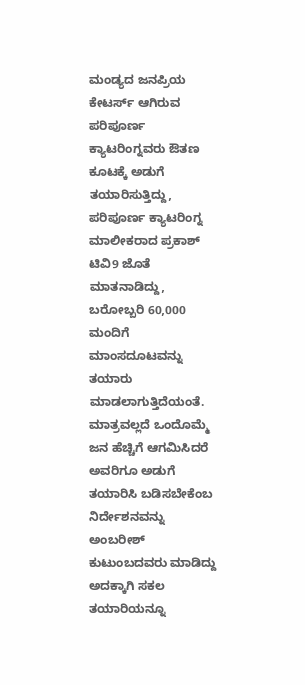ಮಂಡ್ಯದ ಜನಪ್ರಿಯ ಕೇಟರ್ಸ್ ಆಗಿರುವ ಪರಿಪೂರ್ಣ ಕ್ಯಾಟರಿಂಗ್ನವರು ಔತಣ ಕೂಟಕ್ಕೆ ಅಡುಗೆ ತಯಾರಿಸುತ್ತಿದ್ದು, ಪರಿಪೂರ್ಣ ಕ್ಯಾಟರಿಂಗ್ನ ಮಾಲೀಕರಾದ ಪ್ರಕಾಶ್ ಟಿವಿ9 ಜೊತೆ ಮಾತನಾಡಿದ್ದು, ಬರೋಬ್ಬರಿ 60,000 ಮಂದಿಗೆ ಮಾಂಸದೂಟವನ್ನು ತಯಾರು ಮಾಡಲಾಗುತ್ತಿದೆಯಂತೆ. ಮಾತ್ರವಲ್ಲದೆ ಒಂದೊಮ್ಮೆ ಜನ ಹೆಚ್ಚಿಗೆ ಆಗಮಿಸಿದರೆ ಅವರಿಗೂ ಅಡುಗೆ ತಯಾರಿಸಿ ಬಡಿಸಬೇಕೆಂಬ ನಿರ್ದೇಶನವನ್ನು ಅಂಬರೀಶ್ ಕುಟುಂಬದವರು ಮಾಡಿದ್ದು ಅದಕ್ಕಾಗಿ ಸಕಲ ತಯಾರಿಯನ್ನೂ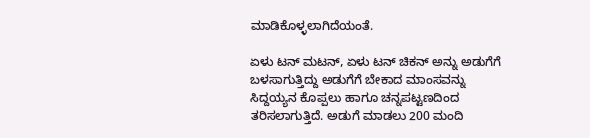ಮಾಡಿಕೊಳ್ಳಲಾಗಿದೆಯಂತೆ.

ಏಳು ಟನ್ ಮಟನ್, ಏಳು ಟನ್ ಚಿಕನ್ ಅನ್ನು ಅಡುಗೆಗೆ ಬಳಸಾಗುತ್ತಿದ್ದು ಅಡುಗೆಗೆ ಬೇಕಾದ ಮಾಂಸವನ್ನು ಸಿದ್ದಯ್ಯನ ಕೊಪ್ಪಲು ಹಾಗೂ ಚನ್ನಪಟ್ಟಣದಿಂದ ತರಿಸಲಾಗುತ್ತಿದೆ. ಅಡುಗೆ ಮಾಡಲು 200 ಮಂದಿ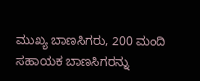ಮುಖ್ಯ ಬಾಣಸಿಗರು, 200 ಮಂದಿ ಸಹಾಯಕ ಬಾಣಸಿಗರನ್ನು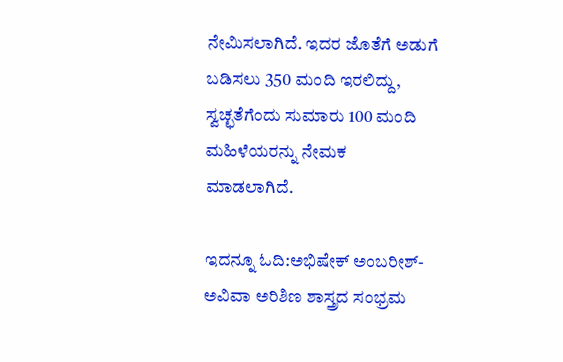ನೇಮಿಸಲಾಗಿದೆ. ಇದರ ಜೊತೆಗೆ ಅಡುಗೆ ಬಡಿಸಲು 350 ಮಂದಿ ಇರಲಿದ್ದು, ಸ್ವಚ್ಛತೆಗೆಂದು ಸುಮಾರು 100 ಮಂದಿ ಮಹಿಳೆಯರನ್ನು ನೇಮಕ ಮಾಡಲಾಗಿದೆ.

ಇದನ್ನೂ ಓದಿ:ಅಭಿಷೇಕ್ ಅಂಬರೀಶ್-ಅವಿವಾ ಅರಿಶಿಣ ಶಾಸ್ತ್ರದ ಸಂಭ್ರಮ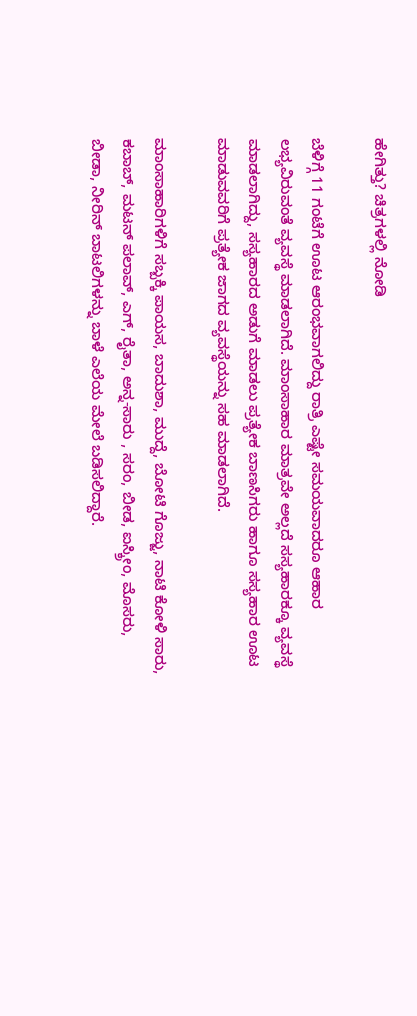ಹೇಗಿತ್ತು? ಚಿತ್ರಗಳಲ್ಲಿ ನೋಡಿ

ಬೆಳಿಗ್ಗೆ 11 ಗಂಟೆಗೆ ಊಟ ಆರಂಭವಾಗಲಿದ್ದು ರಾತ್ರಿ ಎಷ್ಟೇ ಸಮಯವಾದರೂ ಆಹಾರ ಲಭ್ಯವಿರುವಂತೆ ವ್ಯವಸ್ಥೆ ಮಾಡಲಾಗಿದೆ. ಮಾಂಸಾಹಾರ ಮಾತ್ರವೇ ಅಲ್ಲದೆ ಸಸ್ಯಹಾರಕ್ಕೂ ವ್ಯವಸ್ಥೆ ಮಾಡಲಾಗಿದ್ದು, ಸಸ್ಯಹಾರದ ಅಡುಗೆ ಮಾಡಲು ಪ್ರತ್ಯೇಕ ಬಾಣಸಿಗರು ಹಾಗೂ ಸಸ್ಯಹಾರ ಊಟ ಮಾಡುವವರಿಗೆ ಪ್ರತ್ಯೇಕ ಜಾಗದ ವ್ಯವಸ್ಥೆಯನ್ನು ಸಹ ಮಾಡಲಾಗಿದೆ.

ಮಾಂಸಾಹಾರಿಗಳಿಗೆ ಸಬ್ಬಕ್ಕಿ ಪಾಯಸ, ಬಾದುಶಾ, ಮುದ್ದೆ, ಬೋಟಿ ಗೊಜ್ಜು, ನಾಟಿ ಕೋಳಿ ಸಾರು, ಕಬಾಬ್, ಮಟನ್ ಪಲಾವ್, ಎಗ್, ರೈತಾ, ಅನ್ನ-ಸಾರು , ಸರಂ, ಬೀಡ, ಐಸ್ಕ್ರೀಂ, ಮೊಸರು, ಬೀಡಾ, ನೀರಿನ್ ಬಾಟಲಿಗಳನ್ನು ಬಾಳೆ ಎಲೆಯ ಮೇಲೆ ಬಡಿಸಲಿದ್ದಾರೆ.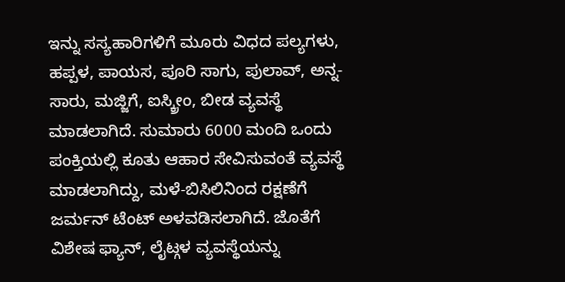ಇನ್ನು ಸಸ್ಯಹಾರಿಗಳಿಗೆ ಮೂರು ವಿಧದ ಪಲ್ಯಗಳು, ಹಪ್ಪಳ, ಪಾಯಸ, ಪೂರಿ ಸಾಗು, ಪುಲಾವ್, ಅನ್ನ-ಸಾರು, ಮಜ್ಜಿಗೆ, ಐಸ್ಕ್ರೀಂ, ಬೀಡ ವ್ಯವಸ್ಥೆ ಮಾಡಲಾಗಿದೆ. ಸುಮಾರು 6000 ಮಂದಿ ಒಂದು ಪಂಕ್ತಿಯಲ್ಲಿ ಕೂತು ಆಹಾರ ಸೇವಿಸುವಂತೆ ವ್ಯವಸ್ಥೆ ಮಾಡಲಾಗಿದ್ದು, ಮಳೆ-ಬಿಸಿಲಿನಿಂದ ರಕ್ಷಣೆಗೆ ಜರ್ಮನ್ ಟೆಂಟ್ ಅಳವಡಿಸಲಾಗಿದೆ. ಜೊತೆಗೆ ವಿಶೇಷ ಫ್ಯಾನ್, ಲೈಟ್ಗಳ ವ್ಯವಸ್ಥೆಯನ್ನು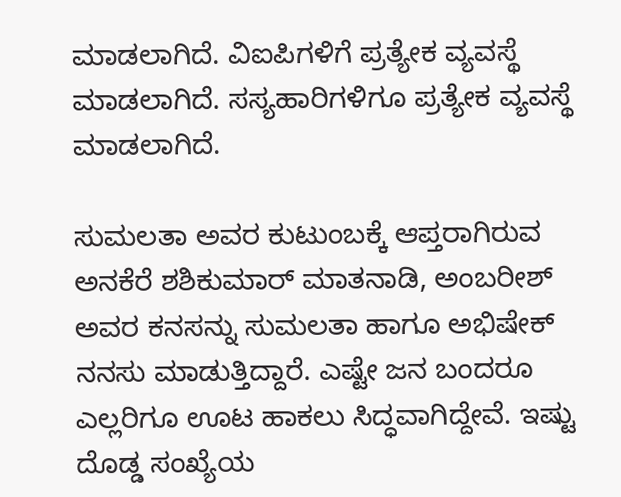ಮಾಡಲಾಗಿದೆ. ವಿಐಪಿಗಳಿಗೆ ಪ್ರತ್ಯೇಕ ವ್ಯವಸ್ಥೆ ಮಾಡಲಾಗಿದೆ. ಸಸ್ಯಹಾರಿಗಳಿಗೂ ಪ್ರತ್ಯೇಕ ವ್ಯವಸ್ಥೆ ಮಾಡಲಾಗಿದೆ.

ಸುಮಲತಾ ಅವರ ಕುಟುಂಬಕ್ಕೆ ಆಪ್ತರಾಗಿರುವ ಅನಕೆರೆ ಶಶಿಕುಮಾರ್ ಮಾತನಾಡಿ, ಅಂಬರೀಶ್ ಅವರ ಕನಸನ್ನು ಸುಮಲತಾ ಹಾಗೂ ಅಭಿಷೇಕ್ ನನಸು ಮಾಡುತ್ತಿದ್ದಾರೆ. ಎಷ್ಟೇ ಜನ ಬಂದರೂ ಎಲ್ಲರಿಗೂ ಊಟ ಹಾಕಲು ಸಿದ್ಧವಾಗಿದ್ದೇವೆ. ಇಷ್ಟು ದೊಡ್ಡ ಸಂಖ್ಯೆಯ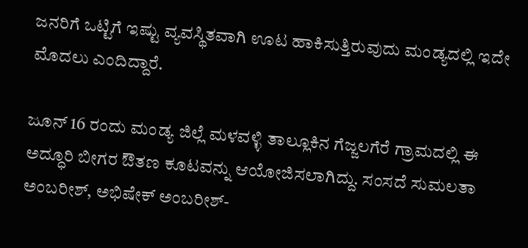ಜನರಿಗೆ ಒಟ್ಟಿಗೆ ಇಷ್ಟು ವ್ಯವಸ್ಥಿತವಾಗಿ ಊಟ ಹಾಕಿಸುತ್ತಿರುವುದು ಮಂಡ್ಯದಲ್ಲಿ ಇದೇ ಮೊದಲು ಎಂದಿದ್ದಾರೆ.

ಜೂನ್ 16 ರಂದು ಮಂಡ್ಯ ಜಿಲ್ಲೆ ಮಳವಳ್ಳಿ ತಾಲ್ಲೂಕಿನ ಗೆಜ್ಜಲಗೆರೆ ಗ್ರಾಮದಲ್ಲಿ ಈ ಅದ್ಧೂರಿ ಬೀಗರ ಔತಣ ಕೂಟವನ್ನು ಆಯೋಜಿಸಲಾಗಿದ್ದು. ಸಂಸದೆ ಸುಮಲತಾ ಅಂಬರೀಶ್, ಅಭಿಷೇಕ್ ಅಂಬರೀಶ್-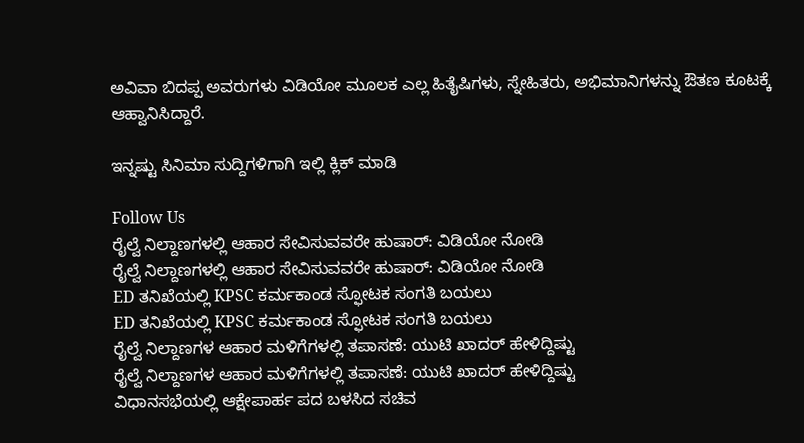ಅವಿವಾ ಬಿದಪ್ಪ ಅವರುಗಳು ವಿಡಿಯೋ ಮೂಲಕ ಎಲ್ಲ ಹಿತೈಷಿಗಳು, ಸ್ನೇಹಿತರು, ಅಭಿಮಾನಿಗಳನ್ನು ಔತಣ ಕೂಟಕ್ಕೆ ಆಹ್ವಾನಿಸಿದ್ದಾರೆ.

ಇನ್ನಷ್ಟು ಸಿನಿಮಾ ಸುದ್ದಿಗಳಿಗಾಗಿ ಇಲ್ಲಿ ಕ್ಲಿಕ್ ಮಾಡಿ

Follow Us
ರೈಲ್ವೆ ನಿಲ್ದಾಣಗಳಲ್ಲಿ ಆಹಾರ ಸೇವಿಸುವವರೇ ಹುಷಾರ್: ವಿಡಿಯೋ ನೋಡಿ
ರೈಲ್ವೆ ನಿಲ್ದಾಣಗಳಲ್ಲಿ ಆಹಾರ ಸೇವಿಸುವವರೇ ಹುಷಾರ್: ವಿಡಿಯೋ ನೋಡಿ
ED ತನಿಖೆಯಲ್ಲಿ KPSC ಕರ್ಮಕಾಂಡ ಸ್ಫೋಟಕ ಸಂಗತಿ ಬಯಲು
ED ತನಿಖೆಯಲ್ಲಿ KPSC ಕರ್ಮಕಾಂಡ ಸ್ಫೋಟಕ ಸಂಗತಿ ಬಯಲು
ರೈಲ್ವೆ ನಿಲ್ದಾಣಗಳ ಆಹಾರ ಮಳಿಗೆಗಳಲ್ಲಿ ತಪಾಸಣೆ: ಯುಟಿ ಖಾದರ್ ಹೇಳಿದ್ದಿಷ್ಟು
ರೈಲ್ವೆ ನಿಲ್ದಾಣಗಳ ಆಹಾರ ಮಳಿಗೆಗಳಲ್ಲಿ ತಪಾಸಣೆ: ಯುಟಿ ಖಾದರ್ ಹೇಳಿದ್ದಿಷ್ಟು
ವಿಧಾನಸಭೆಯಲ್ಲಿ ಆಕ್ಷೇಪಾರ್ಹ ಪದ ಬಳಸಿದ ಸಚಿವ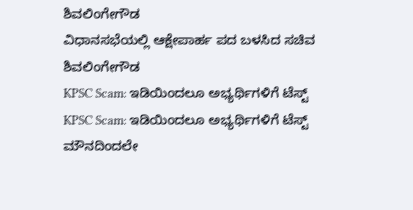ಶಿವಲಿಂಗೇಗೌಡ
ವಿಧಾನಸಭೆಯಲ್ಲಿ ಆಕ್ಷೇಪಾರ್ಹ ಪದ ಬಳಸಿದ ಸಚಿವ ಶಿವಲಿಂಗೇಗೌಡ
KPSC Scam: ಇಡಿಯಿಂದಲೂ ಅಭ್ಯರ್ಥಿಗಳಿಗೆ ಟೆಸ್ಟ್
KPSC Scam: ಇಡಿಯಿಂದಲೂ ಅಭ್ಯರ್ಥಿಗಳಿಗೆ ಟೆಸ್ಟ್
ಮೌನದಿಂದಲೇ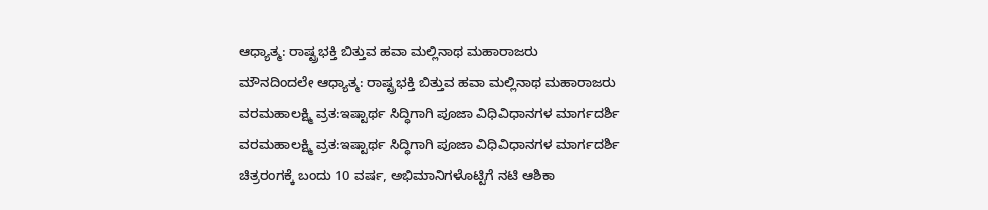ಆಧ್ಯಾತ್ಮ: ರಾಷ್ಟ್ರಭಕ್ತಿ ಬಿತ್ತುವ ಹವಾ ಮಲ್ಲಿನಾಥ ಮಹಾರಾಜರು
ಮೌನದಿಂದಲೇ ಆಧ್ಯಾತ್ಮ: ರಾಷ್ಟ್ರಭಕ್ತಿ ಬಿತ್ತುವ ಹವಾ ಮಲ್ಲಿನಾಥ ಮಹಾರಾಜರು
ವರಮಹಾಲಕ್ಷ್ಮಿ ವ್ರತ:ಇಷ್ಟಾರ್ಥ ಸಿದ್ಧಿಗಾಗಿ ಪೂಜಾ ವಿಧಿವಿಧಾನಗಳ ಮಾರ್ಗದರ್ಶಿ
ವರಮಹಾಲಕ್ಷ್ಮಿ ವ್ರತ:ಇಷ್ಟಾರ್ಥ ಸಿದ್ಧಿಗಾಗಿ ಪೂಜಾ ವಿಧಿವಿಧಾನಗಳ ಮಾರ್ಗದರ್ಶಿ
ಚಿತ್ರರಂಗಕ್ಕೆ ಬಂದು 10 ವರ್ಷ, ಅಭಿಮಾನಿಗಳೊಟ್ಟಿಗೆ ನಟಿ ಆಶಿಕಾ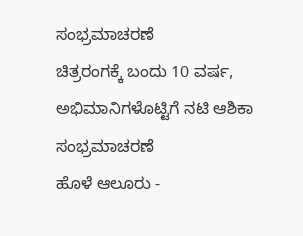ಸಂಭ್ರಮಾಚರಣೆ
ಚಿತ್ರರಂಗಕ್ಕೆ ಬಂದು 10 ವರ್ಷ, ಅಭಿಮಾನಿಗಳೊಟ್ಟಿಗೆ ನಟಿ ಆಶಿಕಾ ಸಂಭ್ರಮಾಚರಣೆ
ಹೊಳೆ ಆಲೂರು -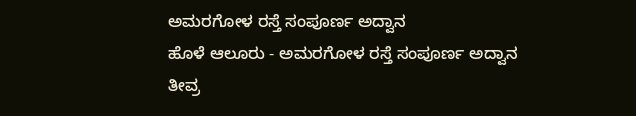ಅಮರಗೋಳ ರಸ್ತೆ ಸಂಪೂರ್ಣ ಅದ್ವಾನ
ಹೊಳೆ ಆಲೂರು - ಅಮರಗೋಳ ರಸ್ತೆ ಸಂಪೂರ್ಣ ಅದ್ವಾನ
ತೀವ್ರ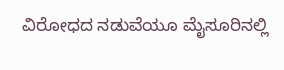ವಿರೋಧದ ನಡುವೆಯೂ ಮೈಸೂರಿನಲ್ಲಿ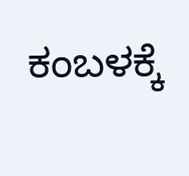ಕಂಬಳಕ್ಕೆ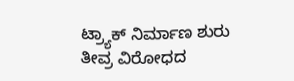ಟ್ರ್ಯಾಕ್ ನಿರ್ಮಾಣ ಶುರು
ತೀವ್ರ ವಿರೋಧದ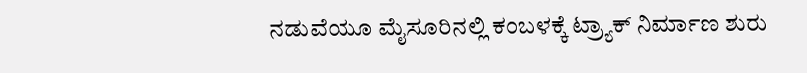ನಡುವೆಯೂ ಮೈಸೂರಿನಲ್ಲಿ ಕಂಬಳಕ್ಕೆ ಟ್ರ್ಯಾಕ್ ನಿರ್ಮಾಣ ಶುರು